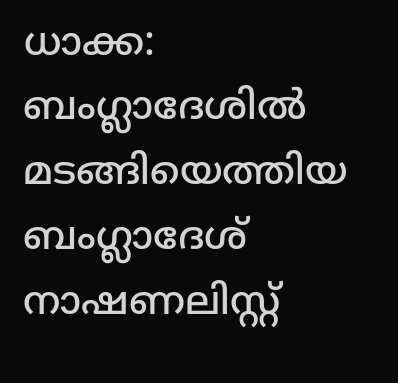ധാക്ക: ബംഗ്ലാദേശിൽ മടങ്ങിയെത്തിയ ബംഗ്ലാദേശ് നാഷണലിസ്റ്റ്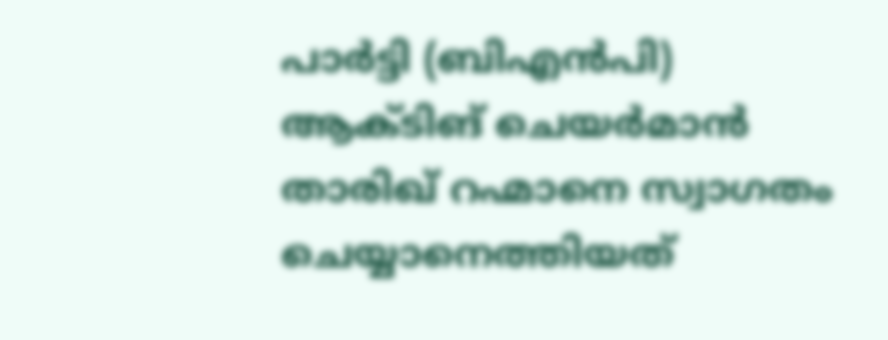പാർട്ടി (ബിഎൻപി) ആക്ടിങ് ചെയർമാൻ താരിഖ് റഹ്മാനെ സ്വാഗതം ചെയ്യാനെത്തിയത്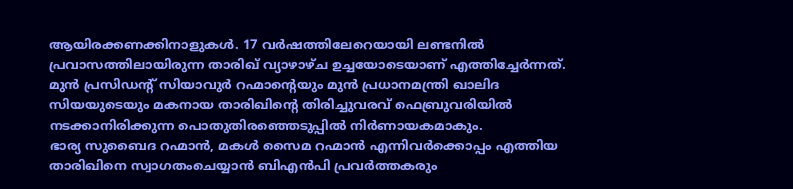ആയിരക്കണക്കിനാളുകൾ. 17 വർഷത്തിലേറെയായി ലണ്ടനിൽ പ്രവാസത്തിലായിരുന്ന താരിഖ് വ്യാഴാഴ്ച ഉച്ചയോടെയാണ് എത്തിച്ചേർന്നത്. മുൻ പ്രസിഡന്റ് സിയാവുർ റഹ്മാന്റെയും മുൻ പ്രധാനമന്ത്രി ഖാലിദ സിയയുടെയും മകനായ താരിഖിന്റെ തിരിച്ചുവരവ് ഫെബ്രുവരിയിൽ നടക്കാനിരിക്കുന്ന പൊതുതിരഞ്ഞെടുപ്പിൽ നിർണായകമാകും.
ഭാര്യ സുബൈദ റഹ്മാൻ, മകൾ സൈമ റഹ്മാൻ എന്നിവർക്കൊപ്പം എത്തിയ താരിഖിനെ സ്വാഗതംചെയ്യാൻ ബിഎൻപി പ്രവർത്തകരും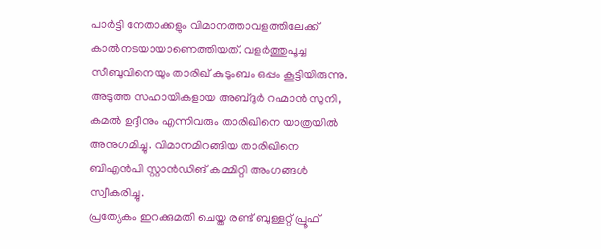പാർട്ടി നേതാക്കളും വിമാനത്താവളത്തിലേക്ക് കാൽനടയായാണെത്തിയത്. വളർത്തുപൂച്ച സീബുവിനെയും താരിഖ് കുടുംബം ഒപ്പം കൂട്ടിയിരുന്നു. അടുത്ത സഹായികളായ അബ്ദുർ റഹ്മാൻ സുനി, കമൽ ഉദ്ദീനും എന്നിവരും താരിഖിനെ യാത്രയിൽ അനുഗമിച്ചു. വിമാനമിറങ്ങിയ താരിഖിനെ ബിഎൻപി സ്റ്റാൻഡിങ് കമ്മിറ്റി അംഗങ്ങൾ സ്വീകരിച്ചു.
പ്രത്യേകം ഇറക്കുമതി ചെയ്ത രണ്ട് ബുള്ളറ്റ് പ്രൂഫ്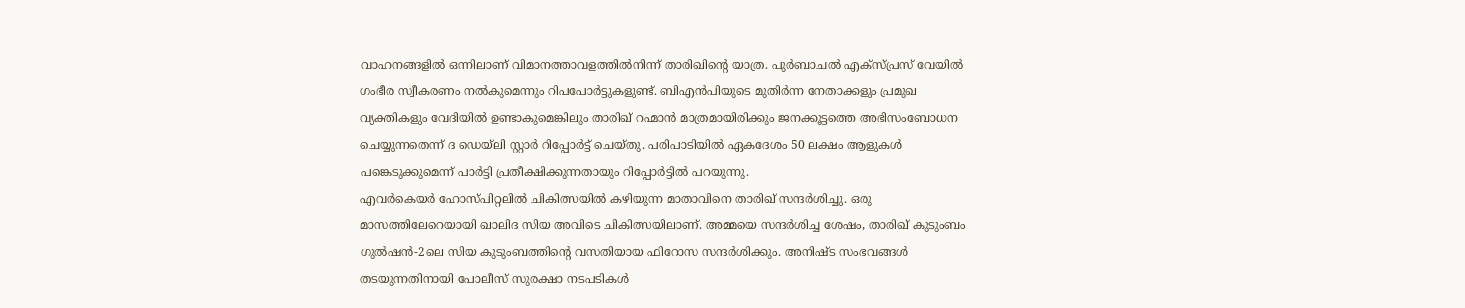വാഹനങ്ങളിൽ ഒന്നിലാണ് വിമാനത്താവളത്തിൽനിന്ന് താരിഖിന്റെ യാത്ര. പുർബാചൽ എക്സ്പ്രസ് വേയിൽ ഗംഭീര സ്വീകരണം നൽകുമെന്നും റിപപോർട്ടുകളുണ്ട്. ബിഎൻപിയുടെ മുതിർന്ന നേതാക്കളും പ്രമുഖ വ്യക്തികളും വേദിയിൽ ഉണ്ടാകുമെങ്കിലും താരിഖ് റഹ്മാൻ മാത്രമായിരിക്കും ജനക്കൂട്ടത്തെ അഭിസംബോധന ചെയ്യുന്നതെന്ന് ദ ഡെയ്ലി സ്റ്റാർ റിപ്പോർട്ട് ചെയ്തു. പരിപാടിയിൽ ഏകദേശം 50 ലക്ഷം ആളുകൾ പങ്കെടുക്കുമെന്ന് പാർട്ടി പ്രതീക്ഷിക്കുന്നതായും റിപ്പോർട്ടിൽ പറയുന്നു.
എവർകെയർ ഹോസ്പിറ്റലിൽ ചികിത്സയിൽ കഴിയുന്ന മാതാവിനെ താരിഖ് സന്ദർശിച്ചു. ഒരു മാസത്തിലേറെയായി ഖാലിദ സിയ അവിടെ ചികിത്സയിലാണ്. അമ്മയെ സന്ദർശിച്ച ശേഷം, താരിഖ് കുടുംബം ഗുൽഷൻ-2ലെ സിയ കുടുംബത്തിന്റെ വസതിയായ ഫിറോസ സന്ദർശിക്കും. അനിഷ്ട സംഭവങ്ങൾ തടയുന്നതിനായി പോലീസ് സുരക്ഷാ നടപടികൾ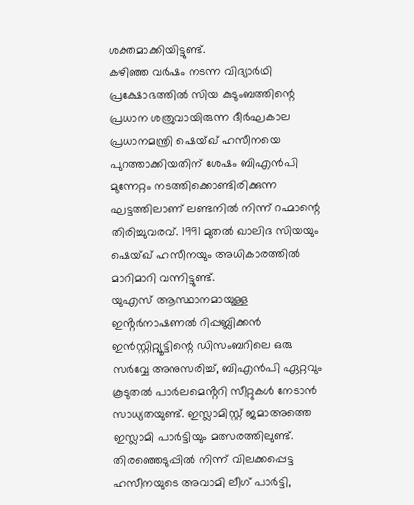ശക്തമാക്കിയിട്ടുണ്ട്.
കഴിഞ്ഞ വർഷം നടന്ന വിദ്യാർഥി പ്രക്ഷോഭത്തിൽ സിയ കുടുംബത്തിന്റെ പ്രധാന ശത്രുവായിരുന്ന ദീർഘകാല പ്രധാനമന്ത്രി ഷെയ്ഖ് ഹസീനയെ പുറത്താക്കിയതിന് ശേഷം ബിഎൻപി മുന്നേറ്റം നടത്തിക്കൊണ്ടിരിക്കുന്ന ഘട്ടത്തിലാണ് ലണ്ടനിൽ നിന്ന് റഹ്മാന്റെ തിരിച്ചുവരവ്. 1991 മുതൽ ഖാലിദ സിയയും ഷെയ്ഖ് ഹസീനയും അധികാരത്തിൽ മാറിമാറി വന്നിട്ടുണ്ട്.
യുഎസ് ആസ്ഥാനമായുള്ള ഇൻ്റർനാഷണൽ റിപ്പബ്ലിക്കൻ ഇൻസ്റ്റിറ്റ്യൂട്ടിന്റെ ഡിസംബറിലെ ഒരു സർവ്വേ അനുസരിച്ച്, ബിഎൻപി ഏറ്റവും കൂടുതൽ പാർലമെൻ്ററി സീറ്റുകൾ നേടാൻ സാധ്യതയുണ്ട്. ഇസ്ലാമിസ്റ്റ് ജമാഅത്തെ ഇസ്ലാമി പാർട്ടിയും മത്സരത്തിലുണ്ട്. തിരഞ്ഞെടുപ്പിൽ നിന്ന് വിലക്കപ്പെട്ട ഹസീനയുടെ അവാമി ലീഗ് പാർട്ടി,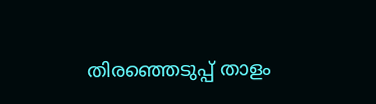തിരഞ്ഞെടുപ്പ് താളം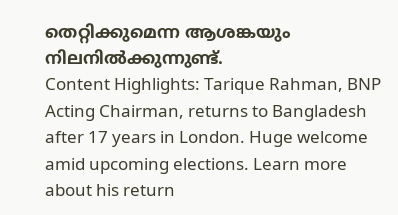തെറ്റിക്കുമെന്ന ആശങ്കയും നിലനിൽക്കുന്നുണ്ട്.
Content Highlights: Tarique Rahman, BNP Acting Chairman, returns to Bangladesh after 17 years in London. Huge welcome amid upcoming elections. Learn more about his return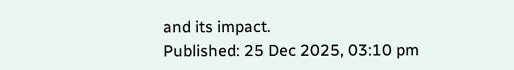and its impact.
Published: 25 Dec 2025, 03:10 pm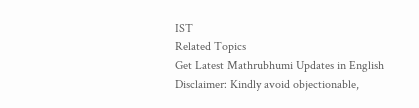IST
Related Topics
Get Latest Mathrubhumi Updates in English
Disclaimer: Kindly avoid objectionable,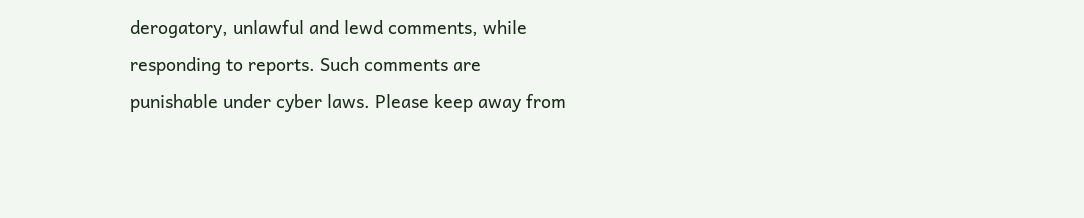derogatory, unlawful and lewd comments, while responding to reports. Such comments are punishable under cyber laws. Please keep away from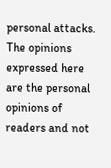personal attacks. The opinions expressed here are the personal opinions of readers and not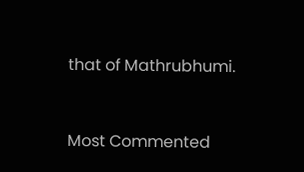that of Mathrubhumi.


Most Commented